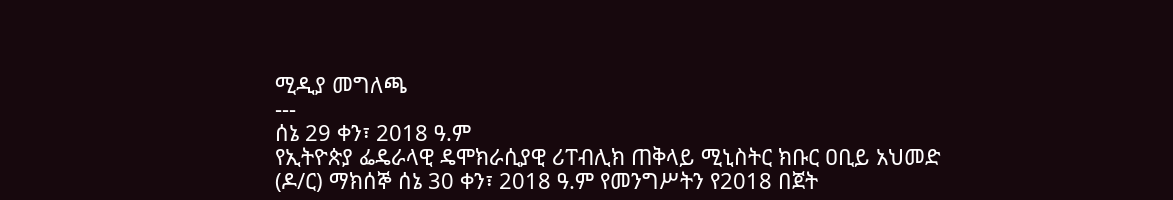ሚዲያ መግለጫ
---
ሰኔ 29 ቀን፣ 2018 ዓ.ም
የኢትዮጵያ ፌዴራላዊ ዴሞክራሲያዊ ሪፐብሊክ ጠቅላይ ሚኒስትር ክቡር ዐቢይ አህመድ (ዶ/ር) ማክሰኞ ሰኔ 30 ቀን፣ 2018 ዓ.ም የመንግሥትን የ2018 በጀት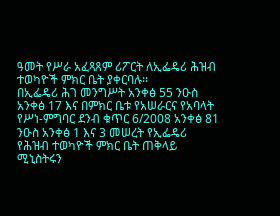ዓመት የሥራ አፈጻጸም ሪፖርት ለኢፌዴሪ ሕዝብ ተወካዮች ምክር ቤት ያቀርባሉ፡፡
በኢፌዴሪ ሕገ መንግሥት አንቀፅ 55 ንዑስ አንቀፅ 17 እና በምክር ቤቱ የአሠራርና የአባላት የሥነ-ምግባር ደንብ ቁጥር 6/2008 አንቀፅ 81 ንዑስ አንቀፅ 1 እና 3 መሠረት የኢፌዴሪ የሕዝብ ተወካዮች ምክር ቤት ጠቅላይ ሚኒስትሩን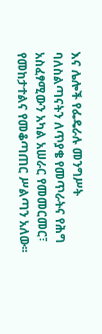እና ሌሎች የፌዴራሉ መንግሥት ባለስልጣናትን ለጥያቄ የመጥራትና የሕግ አስፈፃሚውን አካል አሠራር የመመርመር፣ የመከታተልና የመቆጣጠር ሥልጣን አለው፡፡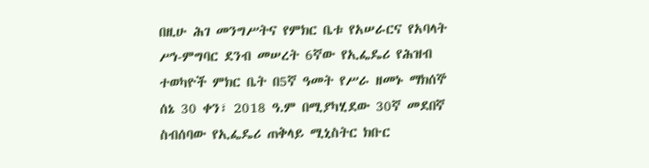በዚሁ ሕገ መንግሥትና የምክር ቤቱ የአሠራርና የአባላት ሥነ-ምግባር ደንብ መሠረት 6ኛው የኢፌዴሪ የሕዝብ ተወካዮች ምክር ቤት በ5ኛ ዓመት የሥራ ዘመኑ ማክሰኞ ሰኔ 30 ቀን፣ 2018 ዓ.ም በሚያካሂደው 30ኛ መደበኛ ስብሰባው የኢፌዴሪ ጠቅላይ ሚኒስትር ክቡር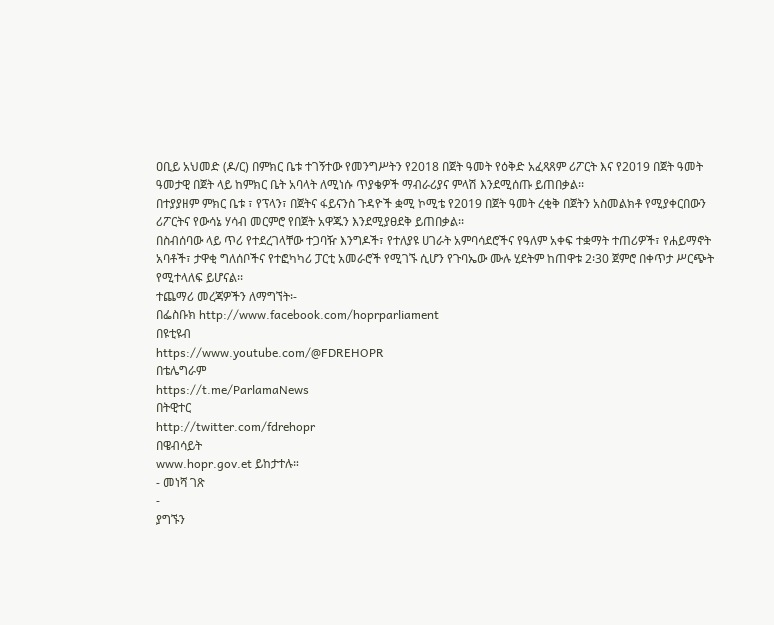ዐቢይ አህመድ (ዶ/ር) በምክር ቤቱ ተገኝተው የመንግሥትን የ2018 በጀት ዓመት የዕቅድ አፈጻጸም ሪፖርት እና የ2019 በጀት ዓመት ዓመታዊ በጀት ላይ ከምክር ቤት አባላት ለሚነሱ ጥያቄዎች ማብራሪያና ምላሽ እንደሚሰጡ ይጠበቃል፡፡
በተያያዘም ምክር ቤቱ ፣ የፕላን፣ በጀትና ፋይናንስ ጉዳዮች ቋሚ ኮሚቴ የ2019 በጀት ዓመት ረቂቅ በጀትን አስመልክቶ የሚያቀርበውን ሪፖርትና የውሳኔ ሃሳብ መርምሮ የበጀት አዋጁን እንደሚያፀደቅ ይጠበቃል፡፡
በስብሰባው ላይ ጥሪ የተደረገላቸው ተጋባዥ እንግዶች፣ የተለያዩ ሀገራት አምባሳደሮችና የዓለም አቀፍ ተቋማት ተጠሪዎች፣ የሐይማኖት አባቶች፣ ታዋቂ ግለሰቦችና የተፎካካሪ ፓርቲ አመራሮች የሚገኙ ሲሆን የጉባኤው ሙሉ ሂደትም ከጠዋቱ 2፡30 ጀምሮ በቀጥታ ሥርጭት የሚተላለፍ ይሆናል፡፡
ተጨማሪ መረጃዎችን ለማግኘት፡-
በፌስቡክ http://www.facebook.com/hoprparliament
በዩቲዩብ
https://www.youtube.com/@FDREHOPR
በቴሌግራም
https://t.me/ParlamaNews
በትዊተር
http://twitter.com/fdrehopr
በዌብሳይት
www.hopr.gov.et ይከታተሉ።
- መነሻ ገጽ
-
ያግኙን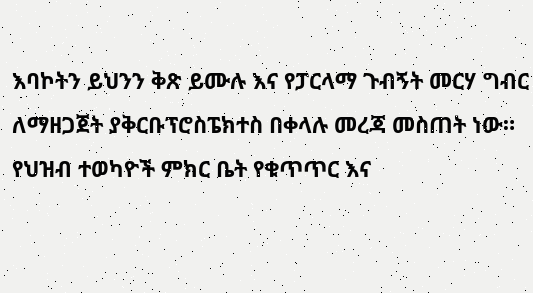እባኮትን ይህንን ቅጽ ይሙሉ እና የፓርላማ ጉብኝት መርሃ ግብር ለማዘጋጀት ያቅርቡፕሮስፔክተስ በቀላሉ መረጃ መስጠት ነው። የህዝብ ተወካዮች ምክር ቤት የቁጥጥር እና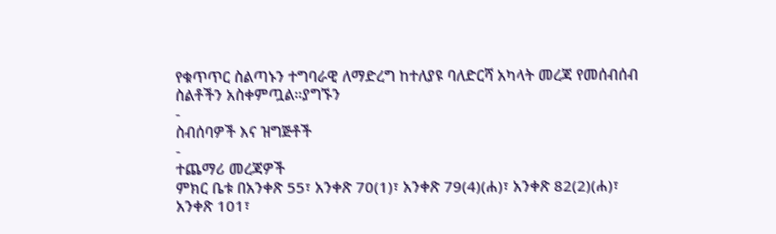የቁጥጥር ስልጣኑን ተግባራዊ ለማድረግ ከተለያዩ ባለድርሻ አካላት መረጃ የመሰብሰብ ስልቶችን አስቀምጧል።ያግኙን
-
ስብሰባዎች እና ዝግጅቶች
-
ተጨማሪ መረጃዎች
ምክር ቤቱ በአንቀጽ 55፣ አንቀጽ 70(1)፣ አንቀጽ 79(4)(ሐ)፣ አንቀጽ 82(2)(ሐ)፣ አንቀጽ 101፣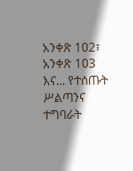አንቀጽ 102፣ አንቀጽ 103 እና... የተሰጡት ሥልጣንና ተግባራት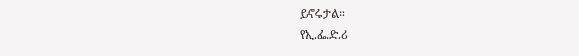ይኖሩታል።
የኢ.ፌ.ድ.ሪ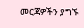መርጃዎችን ያግኙ